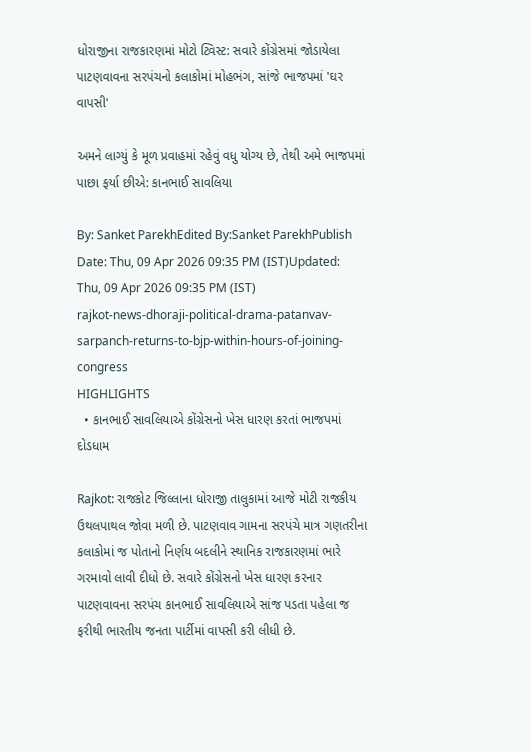ધોરાજીના રાજકારણમાં મોટો ટ્વિસ્ટ: સવારે કોંગ્રેસમાં જોડાયેલા પાટણવાવના સરપંચનો કલાકોમાં મોહભંગ, સાંજે ભાજપમાં 'ઘર વાપસી'

અમને લાગ્યું કે મૂળ પ્રવાહમાં રહેવું વધુ યોગ્ય છે, તેથી અમે ભાજપમાં પાછા ફર્યા છીએ: કાનભાઈ સાવલિયા

By: Sanket ParekhEdited By:Sanket ParekhPublish Date: Thu, 09 Apr 2026 09:35 PM (IST)Updated: Thu, 09 Apr 2026 09:35 PM (IST)
rajkot-news-dhoraji-political-drama-patanvav-sarpanch-returns-to-bjp-within-hours-of-joining-congress
HIGHLIGHTS
  • કાનભાઈ સાવલિયાએ કોંગ્રેસનો ખેસ ધારણ કરતાં ભાજપમાં દોડધામ

Rajkot: રાજકોટ જિલ્લાના ધોરાજી તાલુકામાં આજે મોટી રાજકીય ઉથલપાથલ જોવા મળી છે. પાટણવાવ ગામના સરપંચે માત્ર ગણતરીના કલાકોમાં જ પોતાનો નિર્ણય બદલીને સ્થાનિક રાજકારણમાં ભારે ગરમાવો લાવી દીધો છે. સવારે કોંગ્રેસનો ખેસ ધારણ કરનાર પાટણવાવના સરપંચ કાનભાઈ સાવલિયાએ સાંજ પડતા પહેલા જ ફરીથી ભારતીય જનતા પાર્ટીમાં વાપસી કરી લીધી છે.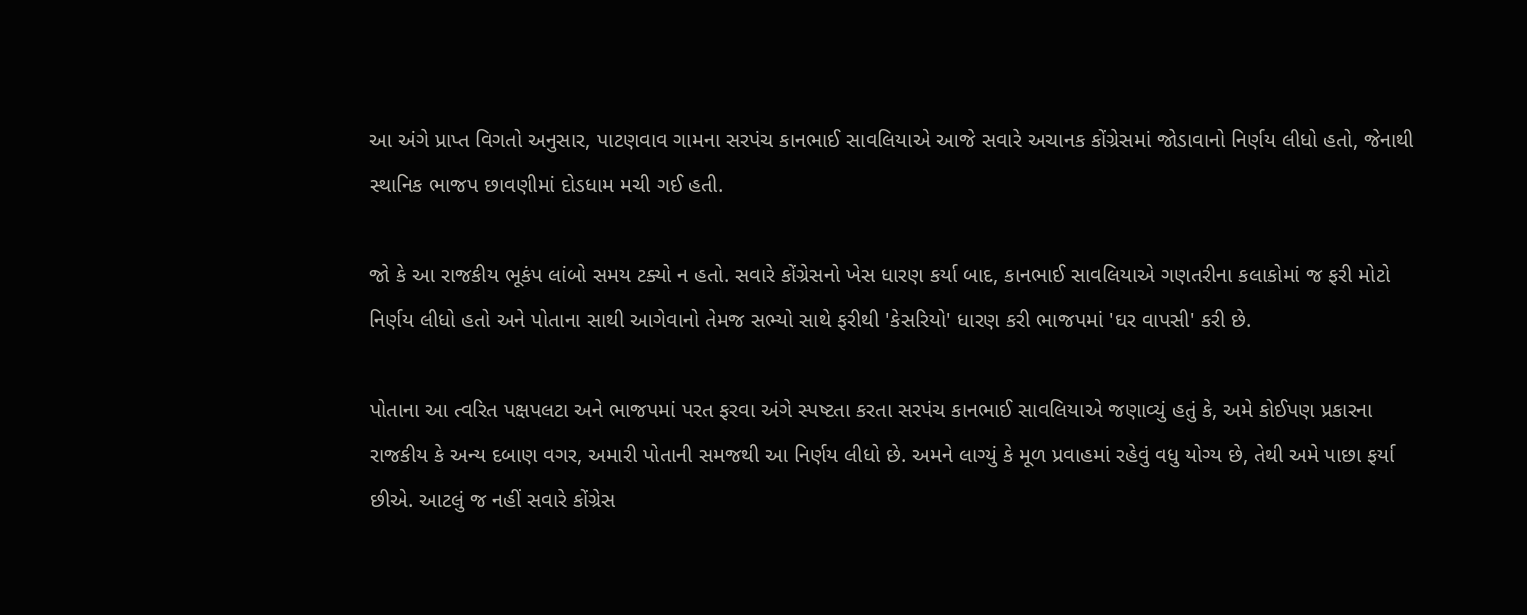આ અંગે પ્રાપ્ત વિગતો અનુસાર, પાટણવાવ ગામના સરપંચ કાનભાઈ સાવલિયાએ આજે સવારે અચાનક કોંગ્રેસમાં જોડાવાનો નિર્ણય લીધો હતો, જેનાથી સ્થાનિક ભાજપ છાવણીમાં દોડધામ મચી ગઈ હતી.

જો કે આ રાજકીય ભૂકંપ લાંબો સમય ટક્યો ન હતો. સવારે કોંગ્રેસનો ખેસ ધારણ કર્યા બાદ, કાનભાઈ સાવલિયાએ ગણતરીના કલાકોમાં જ ફરી મોટો નિર્ણય લીધો હતો અને પોતાના સાથી આગેવાનો તેમજ સભ્યો સાથે ફરીથી 'કેસરિયો' ધારણ કરી ભાજપમાં 'ઘર વાપસી' કરી છે.

પોતાના આ ત્વરિત પક્ષપલટા અને ભાજપમાં પરત ફરવા અંગે સ્પષ્ટતા કરતા સરપંચ કાનભાઈ સાવલિયાએ જણાવ્યું હતું કે, અમે કોઈપણ પ્રકારના રાજકીય કે અન્ય દબાણ વગર, અમારી પોતાની સમજથી આ નિર્ણય લીધો છે. અમને લાગ્યું કે મૂળ પ્રવાહમાં રહેવું વધુ યોગ્ય છે, તેથી અમે પાછા ફર્યા છીએ. આટલું જ નહીં સવારે કોંગ્રેસ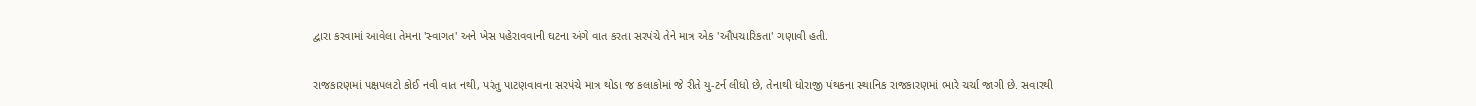દ્વારા કરવામાં આવેલા તેમના 'સ્વાગત' અને ખેસ પહેરાવવાની ઘટના અંગે વાત કરતા સરપંચે તેને માત્ર એક 'ઔપચારિકતા' ગણાવી હતી.

રાજકારણમાં પક્ષપલટો કોઈ નવી વાત નથી, પરંતુ પાટણવાવના સરપંચે માત્ર થોડા જ કલાકોમાં જે રીતે યુ-ટર્ન લીધો છે, તેનાથી ધોરાજી પંથકના સ્થાનિક રાજકારણમાં ભારે ચર્ચા જાગી છે. સવારથી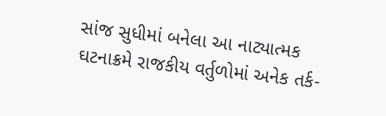સાંજ સુધીમાં બનેલા આ નાટ્યાત્મક ઘટનાક્રમે રાજકીય વર્તુળોમાં અનેક તર્ક-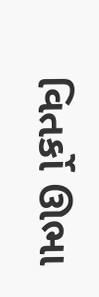વિતર્કો ઊભા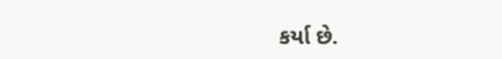કર્યા છે.